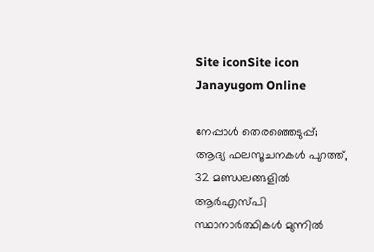Site iconSite icon Janayugom Online

നേപ്പാൾ തെരഞ്ഞെടുപ്പ്; ആദ്യ ഫലസൂചനകൾ പുറത്ത്, 32 മണ്ഡലങ്ങളിൽ ആർഎസ്പി സ്ഥാനാർത്ഥികൾ മുന്നില്‍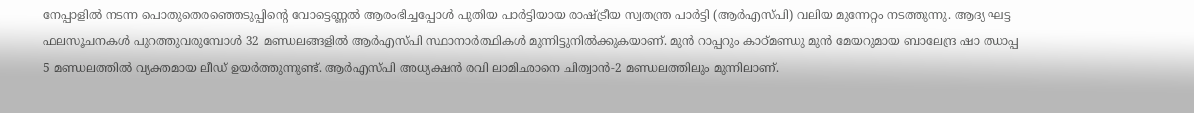നേപ്പാളിൽ നടന്ന പൊതുതെരഞ്ഞെടുപ്പിന്റെ വോട്ടെണ്ണൽ ആരംഭിച്ചപ്പോൾ പുതിയ പാർട്ടിയായ രാഷ്ട്രീയ സ്വതന്ത്ര പാർട്ടി (ആർഎസ്പി) വലിയ മുന്നേറ്റം നടത്തുന്നു. ആദ്യ ഘട്ട ഫലസൂചനകൾ പുറത്തുവരുമ്പോൾ 32 മണ്ഡലങ്ങളിൽ ആർഎസ്പി സ്ഥാനാർത്ഥികൾ മുന്നിട്ടുനിൽക്കുകയാണ്. മുൻ റാപ്പറും കാഠ്മണ്ഡു മുൻ മേയറുമായ ബാലേന്ദ്ര ഷാ ഝാപ്പ 5 മണ്ഡലത്തിൽ വ്യക്തമായ ലീഡ് ഉയർത്തുന്നുണ്ട്. ആർഎസ്പി അധ്യക്ഷൻ രവി ലാമിഛാനെ ചിത്വാൻ‑2 മണ്ഡലത്തിലും മുന്നിലാണ്.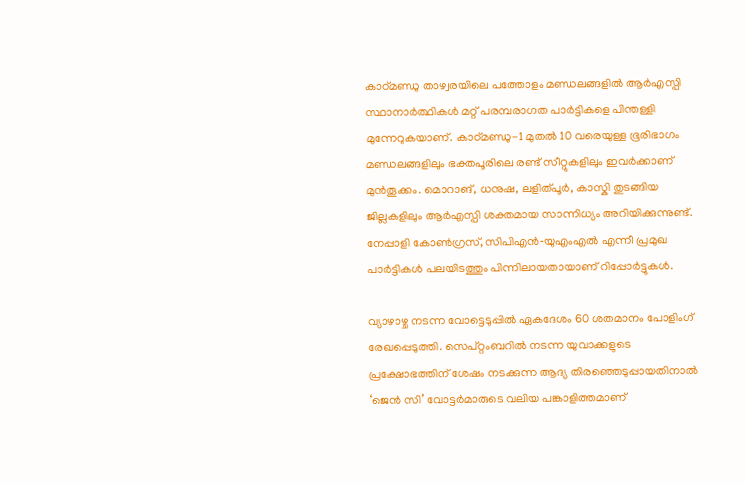കാഠ്മണ്ഡു താഴ്വരയിലെ പത്തോളം മണ്ഡലങ്ങളിൽ ആർഎസ്പി സ്ഥാനാർത്ഥികൾ മറ്റ് പരമ്പരാഗത പാർട്ടികളെ പിന്തള്ളി മുന്നേറുകയാണ്. കാഠ്മണ്ഡു-1 മുതൽ 10 വരെയുള്ള ഭൂരിഭാഗം മണ്ഡലങ്ങളിലും ഭക്തപൂരിലെ രണ്ട് സീറ്റുകളിലും ഇവർക്കാണ് മുൻതൂക്കം. മൊറാങ്, ധനുഷ, ലളിത്പൂർ, കാസ്കി തുടങ്ങിയ ജില്ലകളിലും ആർഎസ്പി ശക്തമായ സാന്നിധ്യം അറിയിക്കുന്നുണ്ട്. നേപ്പാളി കോൺഗ്രസ്, സിപിഎൻ‑യുഎംഎൽ എന്നീ പ്രമുഖ പാർട്ടികൾ പലയിടത്തും പിന്നിലായതായാണ് റിപ്പോർട്ടുകൾ.

വ്യാഴാഴ്ച നടന്ന വോട്ടെടുപ്പിൽ ഏകദേശം 60 ശതമാനം പോളിംഗ് രേഖപ്പെടുത്തി. സെപ്റ്റംബറിൽ നടന്ന യുവാക്കളുടെ പ്രക്ഷോഭത്തിന് ശേഷം നടക്കുന്ന ആദ്യ തിരഞ്ഞെടുപ്പായതിനാൽ ‘ജെൻ സി’ വോട്ടർമാരുടെ വലിയ പങ്കാളിത്തമാണ്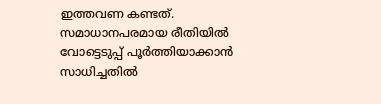ഇത്തവണ കണ്ടത്. സമാധാനപരമായ രീതിയിൽ വോട്ടെടുപ്പ് പൂർത്തിയാക്കാൻ സാധിച്ചതിൽ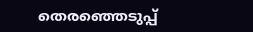തെരഞ്ഞെടുപ്പ്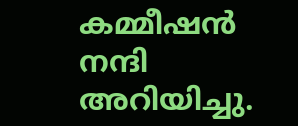കമ്മീഷൻ നന്ദി അറിയിച്ചു.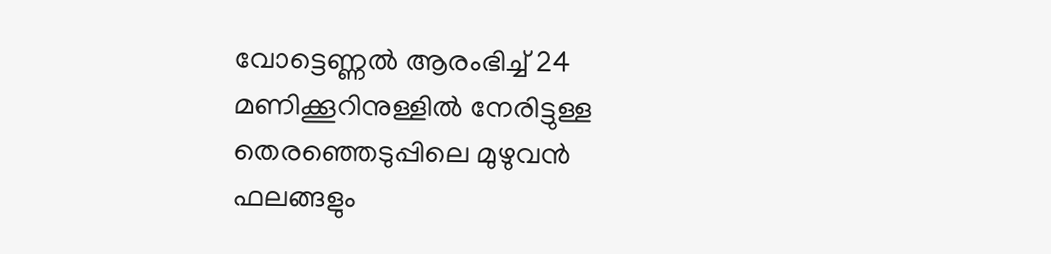വോട്ടെണ്ണൽ ആരംഭിച്ച് 24 മണിക്കൂറിനുള്ളിൽ നേരിട്ടുള്ള തെരഞ്ഞെടുപ്പിലെ മുഴുവൻ ഫലങ്ങളും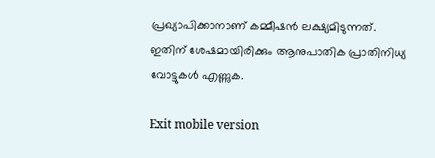പ്രഖ്യാപിക്കാനാണ് കമ്മീഷൻ ലക്ഷ്യമിടുന്നത്. ഇതിന് ശേഷമായിരിക്കും ആനുപാതിക പ്രാതിനിധ്യ വോട്ടുകൾ എണ്ണുക.

Exit mobile version